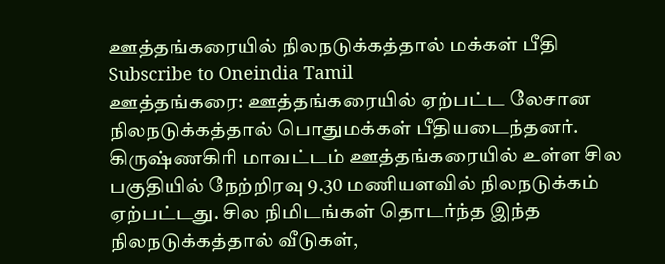ஊத்தங்கரையில் நிலநடுக்கத்தால் மக்கள் பீதி
Subscribe to Oneindia Tamil
ஊத்தங்கரை: ஊத்தங்கரையில் ஏற்பட்ட லேசான நிலநடுக்கத்தால் பொதுமக்கள் பீதியடைந்தனர்.
கிருஷ்ணகிரி மாவட்டம் ஊத்தங்கரையில் உள்ள சில பகுதியில் நேற்றிரவு 9.30 மணியளவில் நிலநடுக்கம் ஏற்பட்டது. சில நிமிடங்கள் தொடர்ந்த இந்த நிலநடுக்கத்தால் வீடுகள்,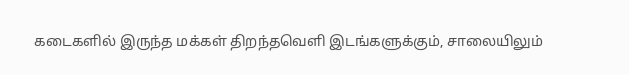கடைகளில் இருந்த மக்கள் திறந்தவெளி இடங்களுக்கும், சாலையிலும்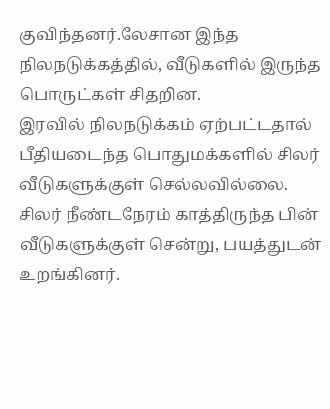குவிந்தனர்.லேசான இந்த நிலநடுக்கத்தில், வீடுகளில் இருந்த பொருட்கள் சிதறின.
இரவில் நிலநடுக்கம் ஏற்பட்டதால் பீதியடைந்த பொதுமக்களில் சிலர் வீடுகளுக்குள் செல்லவில்லை. சிலர் நீண்டநேரம் காத்திருந்த பின் வீடுகளுக்குள் சென்று, பயத்துடன் உறங்கினர்.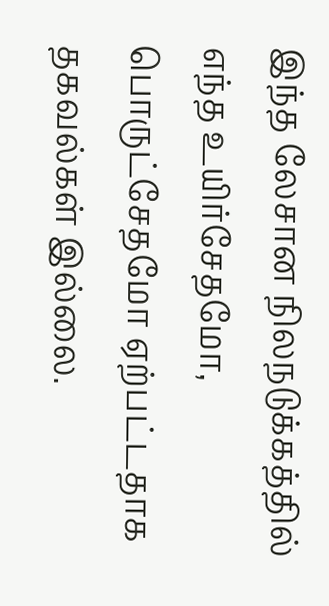இந்த லேசான நிலநடுக்கத்தில் எந்த உயிர்சேதமோ, பொருட்சேதமோ ஏற்பட்டதாக தகவல்கள் இல்லை.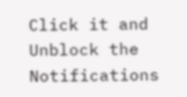Click it and Unblock the Notifications